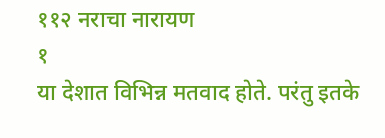११२ नराचा नारायण
१
या देशात विभिन्न मतवाद होते. परंतु इतके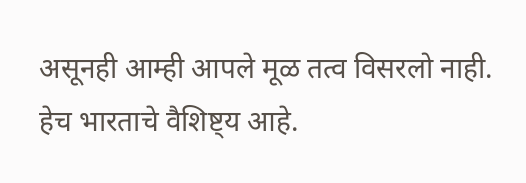असूनही आम्ही आपले मूळ तत्व विसरलो नाही. हेच भारताचे वैशिष्ट्य आहे.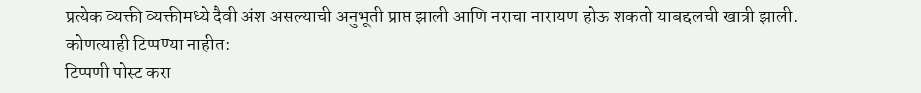प्रत्येक व्यक्ती व्यक्तीमध्ये दैवी अंश असल्याची अनुभूती प्राप्त झाली आणि नराचा नारायण होऊ शकतो याबद्दलची खात्री झाली.
कोणत्याही टिप्पण्या नाहीत:
टिप्पणी पोस्ट करा